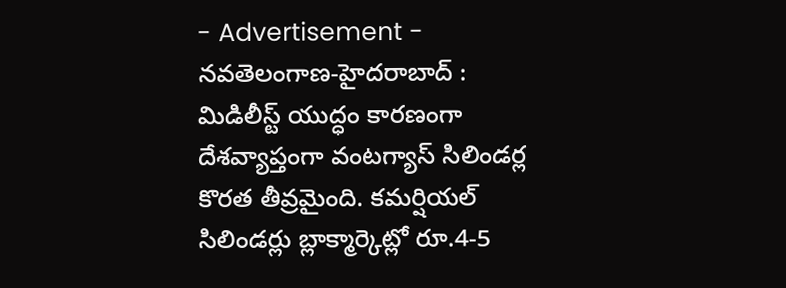- Advertisement -
నవతెలంగాణ-హైదరాబాద్ : మిడిలీస్ట్ యుద్ధం కారణంగా దేశవ్యాప్తంగా వంటగ్యాస్ సిలిండర్ల కొరత తీవ్రమైంది. కమర్షియల్ సిలిండర్లు బ్లాక్మార్కెట్లో రూ.4-5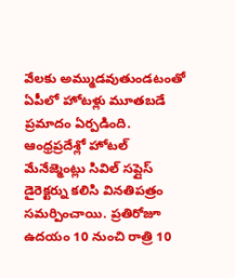వేలకు అమ్ముడవుతుండటంతో ఏపీలో హోటళ్లు మూతబడే ప్రమాదం ఏర్పడింది. ఆంధ్రప్రదేశ్లో హోటల్ మేనేజ్మెంట్లు సివిల్ సప్లైస్ డైరెక్టర్ను కలిసి వినతిపత్రం సమర్పించాయి. ప్రతిరోజూ ఉదయం 10 నుంచి రాత్రి 10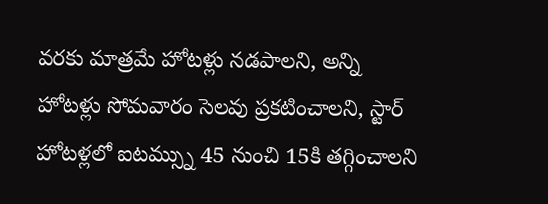వరకు మాత్రమే హోటళ్లు నడపాలని, అన్ని హోటళ్లు సోమవారం సెలవు ప్రకటించాలని, స్టార్ హోటళ్లలో ఐటమ్స్ను 45 నుంచి 15కి తగ్గించాలని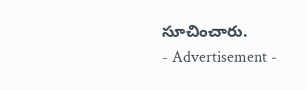సూచించారు.
- Advertisement -